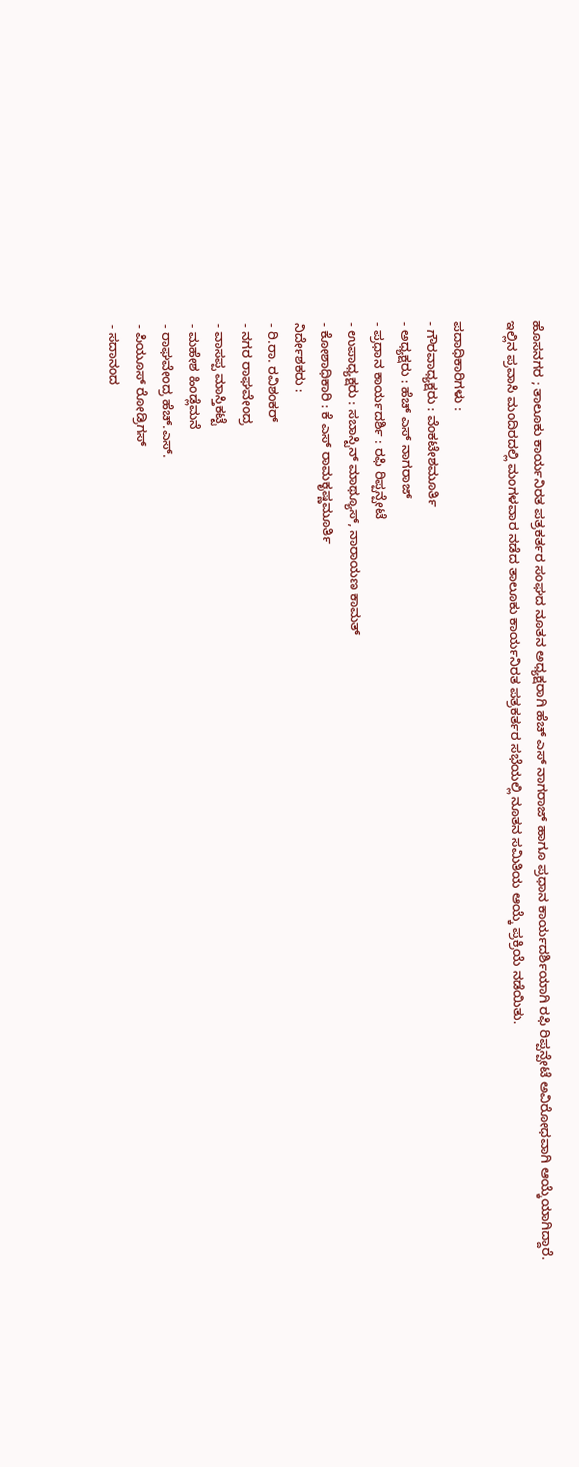ಹೊಸನಗರ ; ತಾಲೂಕು ಕಾರ್ಯನಿರತ ಪತ್ರಕರ್ತರ ಸಂಘದ ನೂತನ ಅಧ್ಯಕ್ಷರಾಗಿ ಹೆಚ್ ಎಸ್ ನಾಗರಾಜ್ ಹಾಗೂ ಪ್ರಧಾನ ಕಾರ್ಯದರ್ಶಿಯಾಗಿ ರಫಿ ರಿಪ್ಪನ್ಪೇಟೆ ಅವಿರೋಧವಾಗಿ ಆಯ್ಕೆಯಾಗಿದ್ದಾರೆ.
ಇಲ್ಲಿನ ಪ್ರವಾಸಿ ಮಂದಿರದಲ್ಲಿ ಮಂಗಳವಾರ ನಡೆದ ತಾಲೂಕು ಕಾರ್ಯನಿರತ ಪತ್ರಕರ್ತರ ಸಭೆಯಲ್ಲಿ ನೂತನ ಸಮಿತಿಯ ಆಯ್ಕೆ ಪ್ರಕ್ರಿಯೆ ನಡೆಯಿತು.

ಪದಾಧಿಕಾರಿಗಳು :
- ಗೌರವಾಧ್ಯಕ್ಷರು : ವೆಂಕಟೇಶಮೂರ್ತಿ
- ಅಧ್ಯಕ್ಷರು : ಹೆಚ್ ಎಸ್ ನಾಗರಾಜ್
- ಪ್ರಧಾನ ಕಾರ್ಯದರ್ಶಿ : ರಫಿ ರಿಪ್ಪನ್ಪೇಟೆ
- ಉಪಾಧ್ಯಕ್ಷರು : ಸಬಾಸ್ಟಿನ್ ಮಾಥ್ಯೂಸ್, ನಾರಾಯಣ ಕಾಮತ್
- ಕೋಶಾಧಿಕಾರಿ : ಕೆ ಎಸ್ ರಾಮಕೃಷ್ಣಮೂರ್ತಿ
ನಿರ್ದೇಶಕರು :
- ರಿ.ರಾ. ರವಿಶಂಕರ್
- ನಗರ ರಾಘವೇಂದ್ರ
- ವಾಸಪ್ಪ ಮಾಸ್ತಿಕಟ್ಟೆ
- ಮಹೇಶ ಹಿಂಡ್ಲೆಮನೆ
- ರಾಘವೇಂದ್ರ ಹೆಚ್.ಎಸ್.
- ಪಿಯೂಸ್ ರೋಡ್ರಿಗಸ್
- ಸದಾನಂದ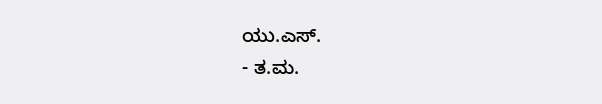ಯು.ಎಸ್.
- ತ.ಮ.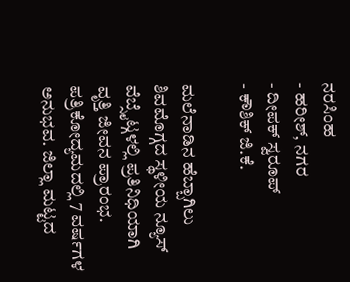ನರಸಿಂಹ
- ಹರೀಶ್, ನಗರ
- ದೀಪಕ್ ಸ್ವರೂಪ್
- ಕೌಶಿಕ್ ಜಿ.ಕೆ.

ಮಲೆನಾಡಿನ ಹೆಬ್ಬಾಗಿಲು ಶಿವಮೊಗ್ಗದ ಸ್ಥಳೀಯ ನ್ಯೂಸ್ ವೆಬ್ಸೈಟ್ಗಳಲ್ಲಿ ಪ್ರತಿನಿಧಿಯಾಗಿ ವೃತ್ತಿ ಜೀವನ ಪ್ರಾರಂಭ. ಪತ್ರಿಕೋದ್ಯಮದಲ್ಲಿ 7 ವರ್ಷಗಳ ಅನುಭವ. ಜಿಲ್ಲಾ ಮಟ್ಟದ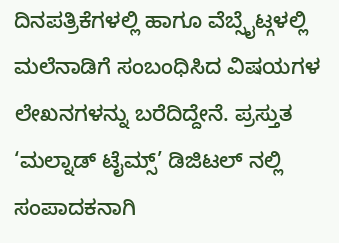ದಿನಪತ್ರಿಕೆಗಳಲ್ಲಿ ಹಾಗೂ ವೆಬ್ಸೈಟ್ಗಳಲ್ಲಿ ಮಲೆನಾಡಿಗೆ ಸಂಬಂಧಿಸಿದ ವಿಷಯಗಳ ಲೇಖನಗಳನ್ನು ಬರೆದಿದ್ದೇನೆ. ಪ್ರಸ್ತುತ ‘ಮಲ್ನಾಡ್ ಟೈಮ್ಸ್’ ಡಿಜಿಟಲ್ ನಲ್ಲಿ ಸಂಪಾದಕನಾಗಿ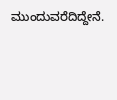ಮುಂದುವರೆದಿದ್ದೇನೆ.